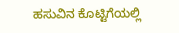ಹಸುವಿನ ಕೊಟ್ಟಿಗೆಯಲ್ಲಿ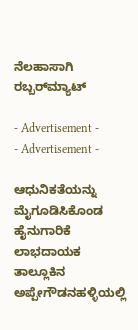ನೆಲಹಾಸಾಗಿ ರಬ್ಬರ್‌ಮ್ಯಾಟ್‌

- Advertisement -
- Advertisement -

ಆಧುನಿಕತೆಯನ್ನು ಮೈಗೂಡಿಸಿಕೊಂಡ ಹೈನುಗಾರಿಕೆ ಲಾಭದಾಯಕ
ತಾಲ್ಲೂಕಿನ ಅಪ್ಪೇಗೌಡನಹಳ್ಳಿಯಲ್ಲಿ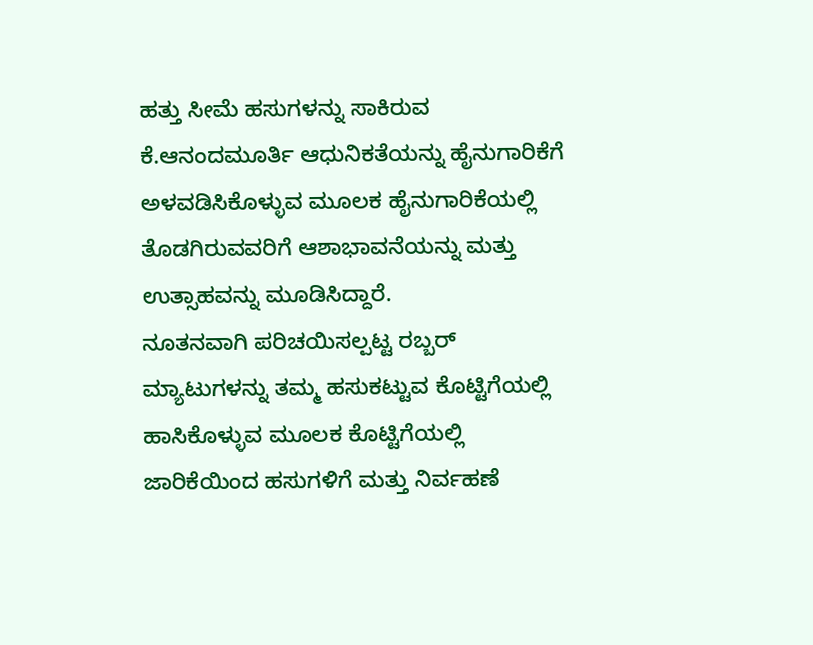ಹತ್ತು ಸೀಮೆ ಹಸುಗಳನ್ನು ಸಾಕಿರುವ ಕೆ.ಆನಂದಮೂರ್ತಿ ಆಧುನಿಕತೆಯನ್ನು ಹೈನುಗಾರಿಕೆಗೆ ಅಳವಡಿಸಿಕೊಳ್ಳುವ ಮೂಲಕ ಹೈನುಗಾರಿಕೆಯಲ್ಲಿ ತೊಡಗಿರುವವರಿಗೆ ಆಶಾಭಾವನೆಯನ್ನು ಮತ್ತು ಉತ್ಸಾಹವನ್ನು ಮೂಡಿಸಿದ್ದಾರೆ.
ನೂತನವಾಗಿ ಪರಿಚಯಿಸಲ್ಪಟ್ಟ ರಬ್ಬರ್‌ ಮ್ಯಾಟುಗಳನ್ನು ತಮ್ಮ ಹಸುಕಟ್ಟುವ ಕೊಟ್ಟಿಗೆಯಲ್ಲಿ ಹಾಸಿಕೊಳ್ಳುವ ಮೂಲಕ ಕೊಟ್ಟಿಗೆಯಲ್ಲಿ ಜಾರಿಕೆಯಿಂದ ಹಸುಗಳಿಗೆ ಮತ್ತು ನಿರ್ವಹಣೆ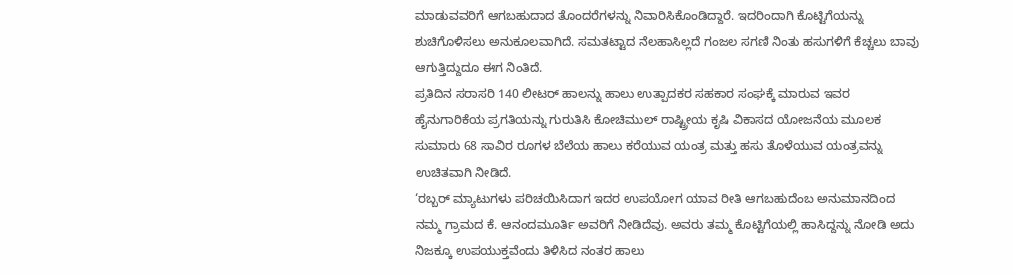ಮಾಡುವವರಿಗೆ ಆಗಬಹುದಾದ ತೊಂದರೆಗಳನ್ನು ನಿವಾರಿಸಿಕೊಂಡಿದ್ದಾರೆ. ಇದರಿಂದಾಗಿ ಕೊಟ್ಟಿಗೆಯನ್ನು ಶುಚಿಗೊಳಿಸಲು ಅನುಕೂಲವಾಗಿದೆ. ಸಮತಟ್ಟಾದ ನೆಲಹಾಸಿಲ್ಲದೆ ಗಂಜಲ ಸಗಣಿ ನಿಂತು ಹಸುಗಳಿಗೆ ಕೆಚ್ಚಲು ಬಾವು ಆಗುತ್ತಿದ್ದುದೂ ಈಗ ನಿಂತಿದೆ.
ಪ್ರತಿದಿನ ಸರಾಸರಿ 140 ಲೀಟರ್‌ ಹಾಲನ್ನು ಹಾಲು ಉತ್ಪಾದಕರ ಸಹಕಾರ ಸಂಘಕ್ಕೆ ಮಾರುವ ಇವರ ಹೈನುಗಾರಿಕೆಯ ಪ್ರಗತಿಯನ್ನು ಗುರುತಿಸಿ ಕೋಚಿಮುಲ್‌ ರಾಷ್ಟ್ರೀಯ ಕೃಷಿ ವಿಕಾಸದ ಯೋಜನೆಯ ಮೂಲಕ ಸುಮಾರು 68 ಸಾವಿರ ರೂಗಳ ಬೆಲೆಯ ಹಾಲು ಕರೆಯುವ ಯಂತ್ರ ಮತ್ತು ಹಸು ತೊಳೆಯುವ ಯಂತ್ರವನ್ನು ಉಚಿತವಾಗಿ ನೀಡಿದೆ.
‘ರಬ್ಬರ್‌ ಮ್ಯಾಟುಗಳು ಪರಿಚಯಿಸಿದಾಗ ಇದರ ಉಪಯೋಗ ಯಾವ ರೀತಿ ಆಗಬಹುದೆಂಬ ಅನುಮಾನದಿಂದ ನಮ್ಮ ಗ್ರಾಮದ ಕೆ. ಆನಂದಮೂರ್ತಿ ಅವರಿಗೆ ನೀಡಿದೆವು. ಅವರು ತಮ್ಮ ಕೊಟ್ಟಿಗೆಯಲ್ಲಿ ಹಾಸಿದ್ದನ್ನು ನೋಡಿ ಅದು ನಿಜಕ್ಕೂ ಉಪಯುಕ್ತವೆಂದು ತಿಳಿಸಿದ ನಂತರ ಹಾಲು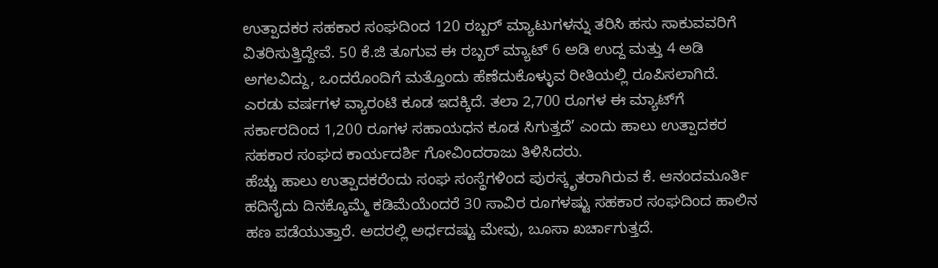ಉತ್ಪಾದಕರ ಸಹಕಾರ ಸಂಘದಿಂದ 120 ರಬ್ಬರ್‌ ಮ್ಯಾಟುಗಳನ್ನು ತರಿಸಿ ಹಸು ಸಾಕುವವರಿಗೆ ವಿತರಿಸುತ್ತಿದ್ದೇವೆ. 50 ಕೆ.ಜಿ ತೂಗುವ ಈ ರಬ್ಬರ್‌ ಮ್ಯಾಟ್ 6 ಅಡಿ ಉದ್ದ ಮತ್ತು 4 ಅಡಿ ಅಗಲವಿದ್ದು, ಒಂದರೊಂದಿಗೆ ಮತ್ತೊಂದು ಹೆಣೆದುಕೊಳ್ಳುವ ರೀತಿಯಲ್ಲಿ ರೂಪಿಸಲಾಗಿದೆ. ಎರಡು ವರ್ಷಗಳ ವ್ಯಾರಂಟಿ ಕೂಡ ಇದಕ್ಕಿದೆ. ತಲಾ 2,700 ರೂಗಳ ಈ ಮ್ಯಾಟ್‌ಗೆ ಸರ್ಕಾರದಿಂದ 1,200 ರೂಗಳ ಸಹಾಯಧನ ಕೂಡ ಸಿಗುತ್ತದೆ’ ಎಂದು ಹಾಲು ಉತ್ಪಾದಕರ ಸಹಕಾರ ಸಂಘದ ಕಾರ್ಯದರ್ಶಿ ಗೋವಿಂದರಾಜು ತಿಳಿಸಿದರು.
ಹೆಚ್ಚು ಹಾಲು ಉತ್ಪಾದಕರೆಂದು ಸಂಘ ಸಂಸ್ಥೆಗಳಿಂದ ಪುರಸ್ಕೃತರಾಗಿರುವ ಕೆ. ಆನಂದಮೂರ್ತಿ ಹದಿನೈದು ದಿನಕ್ಕೊಮ್ಮೆ ಕಡಿಮೆಯೆಂದರೆ 30 ಸಾವಿರ ರೂಗಳಷ್ಟು ಸಹಕಾರ ಸಂಘದಿಂದ ಹಾಲಿನ ಹಣ ಪಡೆಯುತ್ತಾರೆ. ಅದರಲ್ಲಿ ಅರ್ಧದಷ್ಟು ಮೇವು, ಬೂಸಾ ಖರ್ಚಾಗುತ್ತದೆ.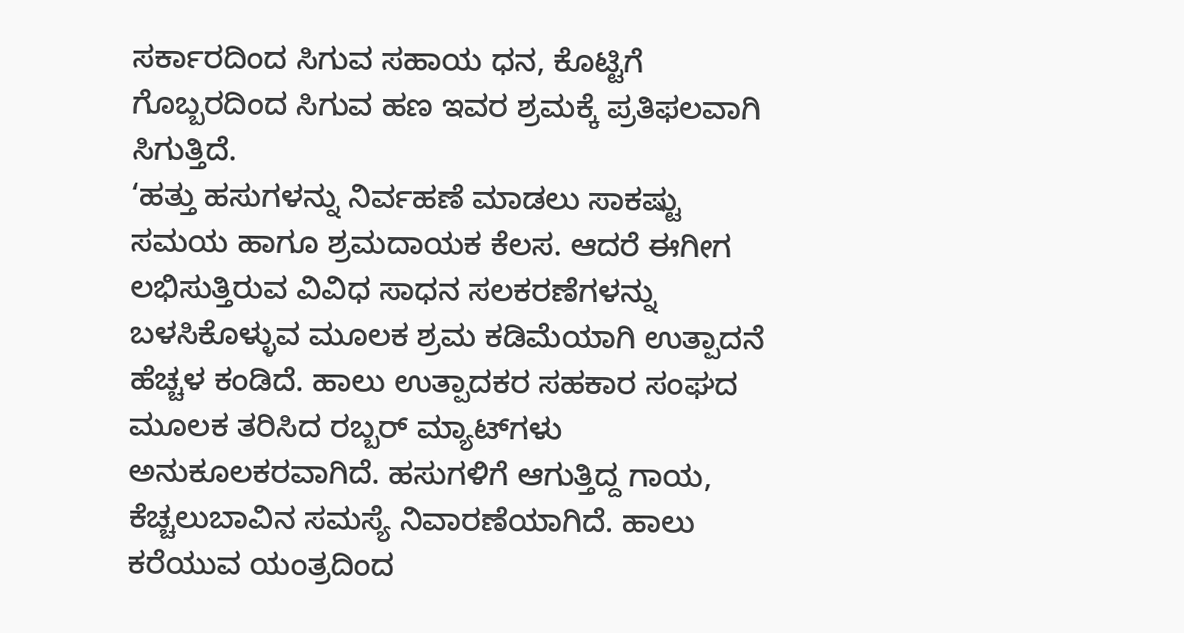ಸರ್ಕಾರದಿಂದ ಸಿಗುವ ಸಹಾಯ ಧನ, ಕೊಟ್ಟಿಗೆ ಗೊಬ್ಬರದಿಂದ ಸಿಗುವ ಹಣ ಇವರ ಶ್ರಮಕ್ಕೆ ಪ್ರತಿಫಲವಾಗಿ ಸಿಗುತ್ತಿದೆ.
‘ಹತ್ತು ಹಸುಗಳನ್ನು ನಿರ್ವಹಣೆ ಮಾಡಲು ಸಾಕಷ್ಟು ಸಮಯ ಹಾಗೂ ಶ್ರಮದಾಯಕ ಕೆಲಸ. ಆದರೆ ಈಗೀಗ ಲಭಿಸುತ್ತಿರುವ ವಿವಿಧ ಸಾಧನ ಸಲಕರಣೆಗಳನ್ನು ಬಳಸಿಕೊಳ್ಳುವ ಮೂಲಕ ಶ್ರಮ ಕಡಿಮೆಯಾಗಿ ಉತ್ಪಾದನೆ ಹೆಚ್ಚಳ ಕಂಡಿದೆ. ಹಾಲು ಉತ್ಪಾದಕರ ಸಹಕಾರ ಸಂಘದ ಮೂಲಕ ತರಿಸಿದ ರಬ್ಬರ್‌ ಮ್ಯಾಟ್‌ಗಳು ಅನುಕೂಲಕರವಾಗಿದೆ. ಹಸುಗಳಿಗೆ ಆಗುತ್ತಿದ್ದ ಗಾಯ, ಕೆಚ್ಚಲುಬಾವಿನ ಸಮಸ್ಯೆ ನಿವಾರಣೆಯಾಗಿದೆ. ಹಾಲು ಕರೆಯುವ ಯಂತ್ರದಿಂದ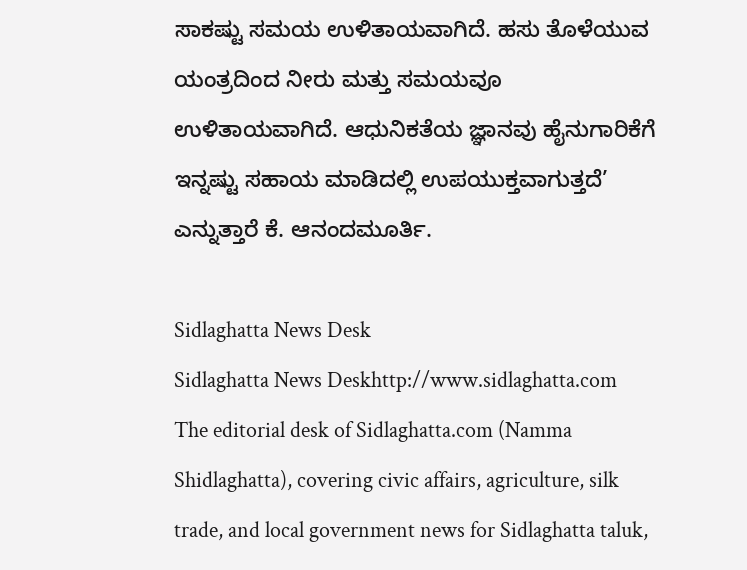ಸಾಕಷ್ಟು ಸಮಯ ಉಳಿತಾಯವಾಗಿದೆ. ಹಸು ತೊಳೆಯುವ ಯಂತ್ರದಿಂದ ನೀರು ಮತ್ತು ಸಮಯವೂ ಉಳಿತಾಯವಾಗಿದೆ. ಆಧುನಿಕತೆಯ ಜ್ಞಾನವು ಹೈನುಗಾರಿಕೆಗೆ ಇನ್ನಷ್ಟು ಸಹಾಯ ಮಾಡಿದಲ್ಲಿ ಉಪಯುಕ್ತವಾಗುತ್ತದೆ’ ಎನ್ನುತ್ತಾರೆ ಕೆ. ಆನಂದಮೂರ್ತಿ.

Sidlaghatta News Desk
Sidlaghatta News Deskhttp://www.sidlaghatta.com
The editorial desk of Sidlaghatta.com (Namma Shidlaghatta), covering civic affairs, agriculture, silk trade, and local government news for Sidlaghatta taluk,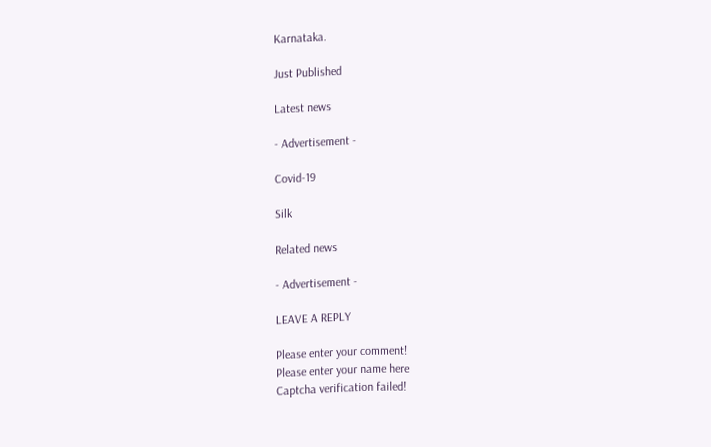Karnataka.

Just Published

Latest news

- Advertisement -

Covid-19

Silk

Related news

- Advertisement -

LEAVE A REPLY

Please enter your comment!
Please enter your name here
Captcha verification failed!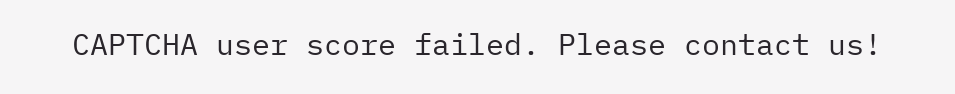CAPTCHA user score failed. Please contact us!